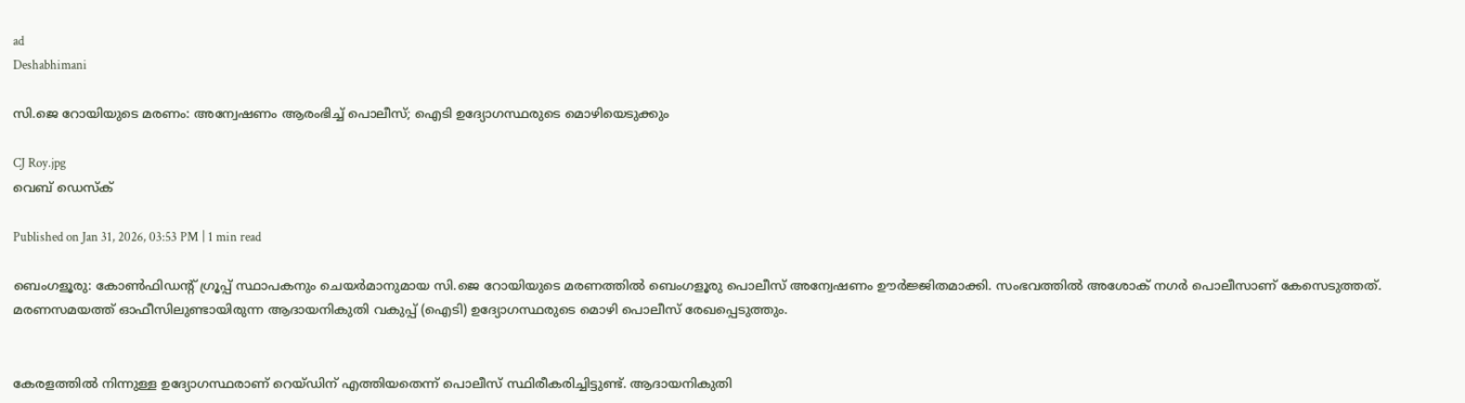ad
Deshabhimani

സി.ജെ റോയിയുടെ മരണം: അന്വേഷണം ആരംഭിച്ച് പൊലീസ്; ഐടി ഉദ്യോഗസ്ഥരുടെ മൊഴിയെടുക്കും

CJ Roy.jpg
വെബ് ഡെസ്ക്

Published on Jan 31, 2026, 03:53 PM | 1 min read

ബെംഗളൂരു: കോൺഫിഡന്റ് ഗ്രൂപ്പ് സ്ഥാപകനും ചെയർമാനുമായ സി.ജെ റോയിയുടെ മരണത്തിൽ ബെംഗളൂരു പൊലീസ് അന്വേഷണം ഊർജ്ജിതമാക്കി. സംഭവത്തിൽ അശോക് നഗർ പൊലീസാണ് കേസെടുത്തത്. മരണസമയത്ത് ഓഫീസിലുണ്ടായിരുന്ന ആദായനികുതി വകുപ്പ് (ഐടി) ഉദ്യോഗസ്ഥരുടെ മൊഴി പൊലീസ് രേഖപ്പെടുത്തും.


കേരളത്തിൽ നിന്നുള്ള ഉദ്യോഗസ്ഥരാണ് റെയ്ഡിന് എത്തിയതെന്ന് പൊലീസ് സ്ഥിരീകരിച്ചിട്ടുണ്ട്. ആദായനികുതി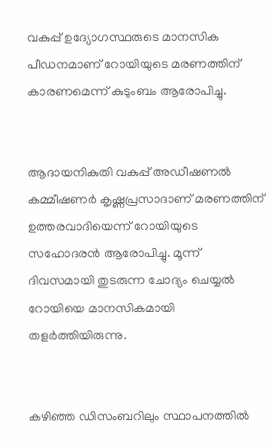വകുപ്പ് ഉദ്യോഗസ്ഥരുടെ മാനസിക പീഡനമാണ് റോയിയുടെ മരണത്തിന് കാരണമെന്ന് കുടുംബം ആരോപിച്ചു.


ആദായനികുതി വകുപ്പ് അഡീഷണൽ കമ്മീഷണർ കൃഷ്ണപ്രസാദാണ് മരണത്തിന് ഉത്തരവാദിയെന്ന് റോയിയുടെ സഹോദരൻ ആരോപിച്ചു. മൂന്ന് ദിവസമായി തുടരുന്ന ചോദ്യം ചെയ്യൽ റോയിയെ മാനസികമായി തളർത്തിയിരുന്നു.


കഴിഞ്ഞ ഡിസംബറിലും സ്ഥാപനത്തിൽ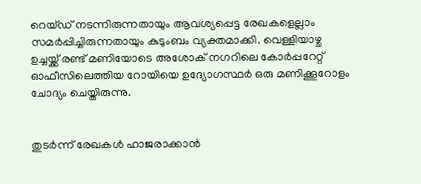റെയ്ഡ് നടന്നിരുന്നതായും ആവശ്യപ്പെട്ട രേഖകളെല്ലാം സമർപ്പിച്ചിരുന്നതായും കുടുംബം വ്യക്തമാക്കി. വെള്ളിയാഴ്ച ഉച്ചയ്ക്ക് രണ്ട് മണിയോടെ അശോക് നഗറിലെ കോർപ്പറേറ്റ് ഓഫീസിലെത്തിയ റോയിയെ ഉദ്യോഗസ്ഥർ ഒരു മണിക്കൂറോളം ചോദ്യം ചെയ്തിരുന്നു.


തുടർന്ന് രേഖകൾ ഹാജരാക്കാൻ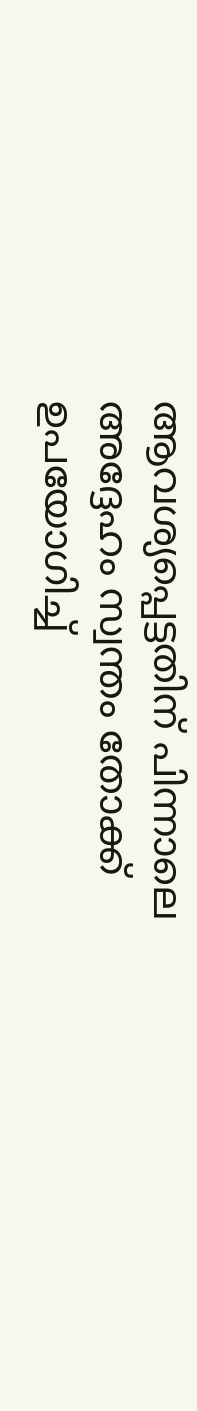ആവശ്യപ്പെട്ടതിന് പിന്നാലെ അദ്ദേഹം സ്വന്തം തോക്ക് ഉപയോഗിച്ച്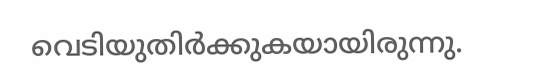വെടിയുതിർക്കുകയായിരുന്നു.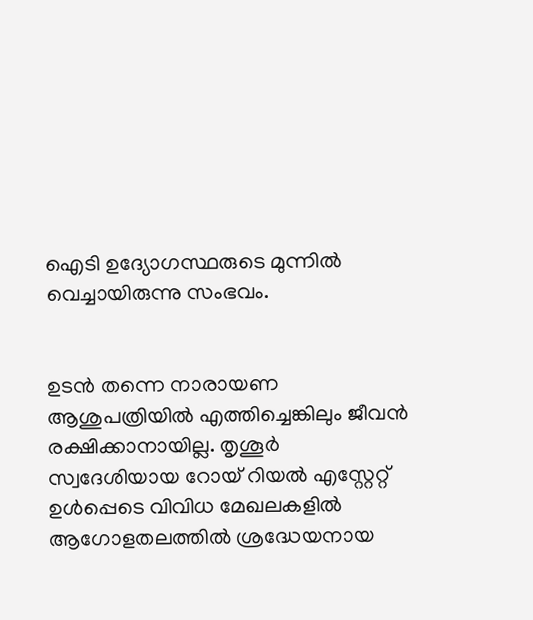ഐടി ഉദ്യോഗസ്ഥരുടെ മുന്നിൽ വെച്ചായിരുന്നു സംഭവം.


ഉടൻ തന്നെ നാരായണ ആശുപത്രിയിൽ എത്തിച്ചെങ്കിലും ജീവൻ രക്ഷിക്കാനായില്ല. തൃശൂർ സ്വദേശിയായ റോയ് റിയൽ എസ്റ്റേറ്റ് ഉൾപ്പെടെ വിവിധ മേഖലകളിൽ ആഗോളതലത്തിൽ ശ്രദ്ധേയനായ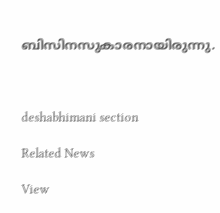ബിസിനസുകാരനായിരുന്നു.



deshabhimani section

Related News

View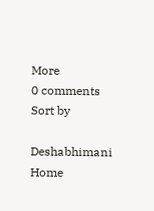More
0 comments
Sort by

Deshabhimani
Home